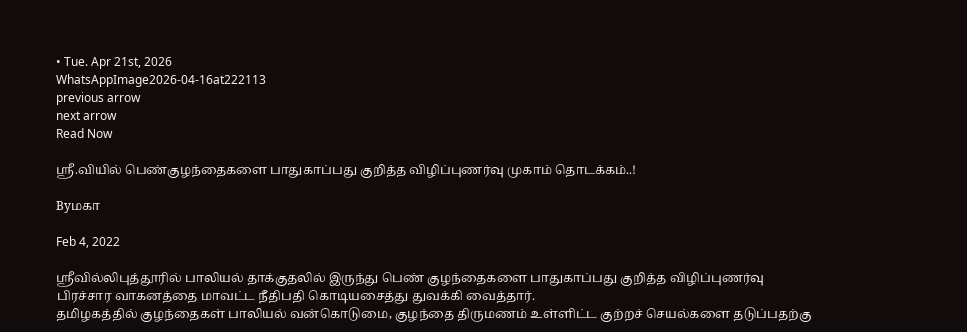• Tue. Apr 21st, 2026
WhatsAppImage2026-04-16at222113
previous arrow
next arrow
Read Now

ஸ்ரீ.வியில் பெண்குழந்தைகளை பாதுகாப்பது குறித்த விழிப்புணர்வு முகாம் தொடக்கம்..!

Byமகா

Feb 4, 2022

ஸ்ரீவில்லிபுத்தூரில் பாலியல் தாக்குதலில் இருந்து பெண் குழந்தைகளை பாதுகாப்பது குறித்த விழிப்புணர்வு பிரச்சார வாகனத்தை மாவட்ட நீதிபதி கொடியசைத்து துவக்கி வைத்தார்.
தமிழகத்தில் குழந்தைகள் பாலியல் வன்கொடுமை, குழந்தை திருமணம் உள்ளிட்ட குற்றச் செயல்களை தடுப்பதற்கு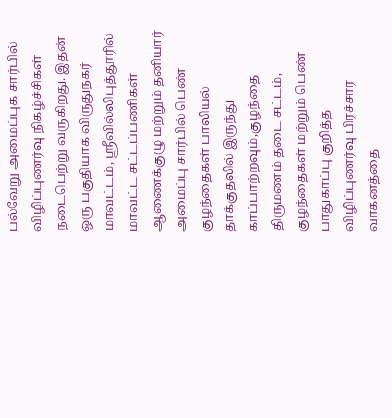பல்வேறு அமைப்புக சார்பில் விழிப்புணர்வு நிகழ்ச்சிகள் நடைபெற்று வருகிறது. இதன் ஒரு பகுதியாக விருதுநகர் மாவட்டம், ஸ்ரீவில்லிபுத்தூரில் மாவட்ட சட்டப்பணிகள் ஆணைக்குழு மற்றும் தனியார் அமைப்பு சார்பில் பெண் குழந்தைகள் பாலியல் தாக்குதலில் இருந்து காப்பாற்றவும்,குழந்தை திருமணம் தடை சட்டம், குழந்தைகள் மற்றும் பெண் பாதுகாப்பு குறித்த விழிப்புணர்வு பிரச்சார வாகனத்தை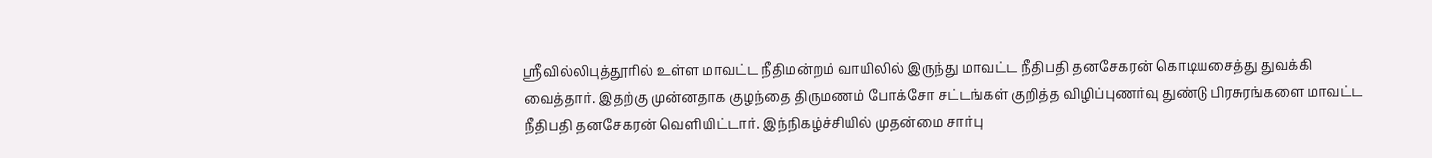ஸ்ரீவில்லிபுத்தூரில் உள்ள மாவட்ட நீதிமன்றம் வாயிலில் இருந்து மாவட்ட நீதிபதி தனசேகரன் கொடியசைத்து துவக்கி வைத்தார். இதற்கு முன்னதாக குழந்தை திருமணம் போக்சோ சட்டங்கள் குறித்த விழிப்புணர்வு துண்டு பிரசுரங்களை மாவட்ட நீதிபதி தனசேகரன் வெளியிட்டார். இந்நிகழ்ச்சியில் முதன்மை சார்பு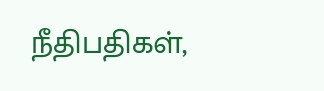நீதிபதிகள்,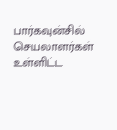பார்கவுன்சில் செயலாளர்கள் உள்ளிட்ட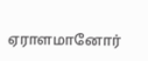ஏராளமானோர்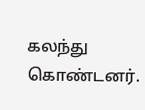கலந்து கொண்டனர்.